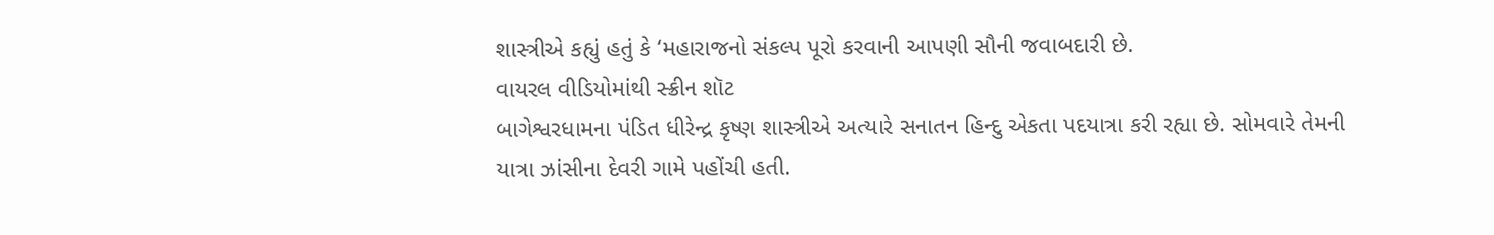શાસ્ત્રીએ કહ્યું હતું કે ‘મહારાજનો સંકલ્પ પૂરો કરવાની આપણી સૌની જવાબદારી છે.
વાયરલ વીડિયોમાંથી સ્ક્રીન શૉટ
બાગેશ્વરધામના પંડિત ધીરેન્દ્ર કૃષ્ણ શાસ્ત્રીએ અત્યારે સનાતન હિન્દુ એકતા પદયાત્રા કરી રહ્યા છે. સોમવારે તેમની યાત્રા ઝાંસીના દેવરી ગામે પહોંચી હતી.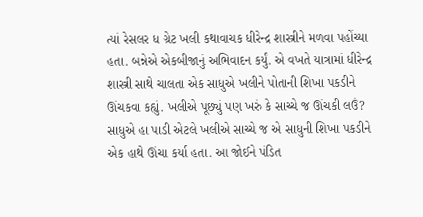ત્યાં રેસલર ધ ગ્રેટ ખલી કથાવાચક ધીરેન્દ્ર શાસ્ત્રીને મળવા પહોંચ્યા હતા. બન્નેએ એકબીજાનું અભિવાદન કર્યું. એ વખતે યાત્રામાં ધીરેન્દ્ર શાસ્ત્રી સાથે ચાલતા એક સાધુએ ખલીને પોતાની શિખા પકડીને ઊંચકવા કહ્યું. ખલીએ પૂછ્યું પણ ખરું કે સાચ્ચે જ ઊંચકી લઉં? સાધુએ હા પાડી એટલે ખલીએ સાચ્ચે જ એ સાધુની શિખા પકડીને એક હાથે ઊંચા કર્યા હતા. આ જોઈને પંડિત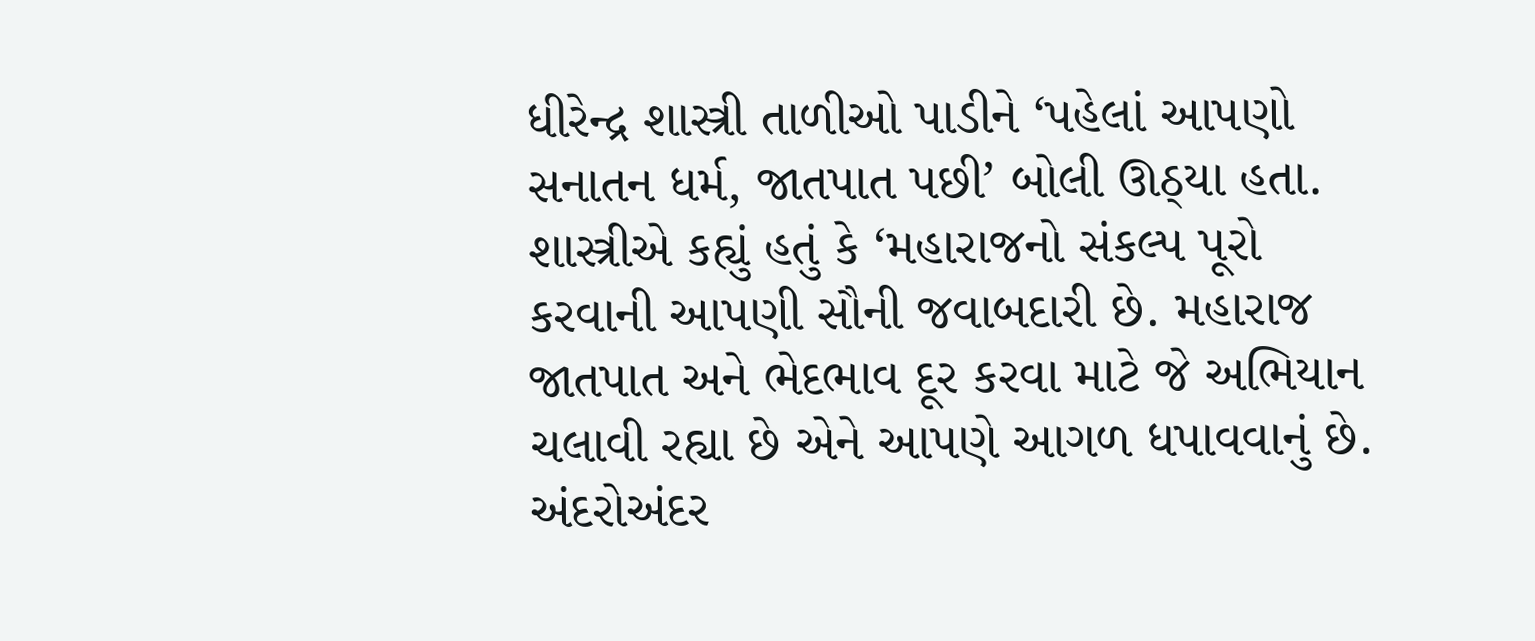ધીરેન્દ્ર શાસ્ત્રી તાળીઓ પાડીને ‘પહેલાં આપણો સનાતન ધર્મ, જાતપાત પછી’ બોલી ઊઠ્યા હતા. શાસ્ત્રીએ કહ્યું હતું કે ‘મહારાજનો સંકલ્પ પૂરો કરવાની આપણી સૌની જવાબદારી છે. મહારાજ જાતપાત અને ભેદભાવ દૂર કરવા માટે જે અભિયાન ચલાવી રહ્યા છે એને આપણે આગળ ધપાવવાનું છે. અંદરોઅંદર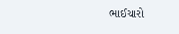ભાઈચારો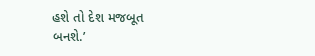હશે તો દેશ મજબૂત બનશે.’